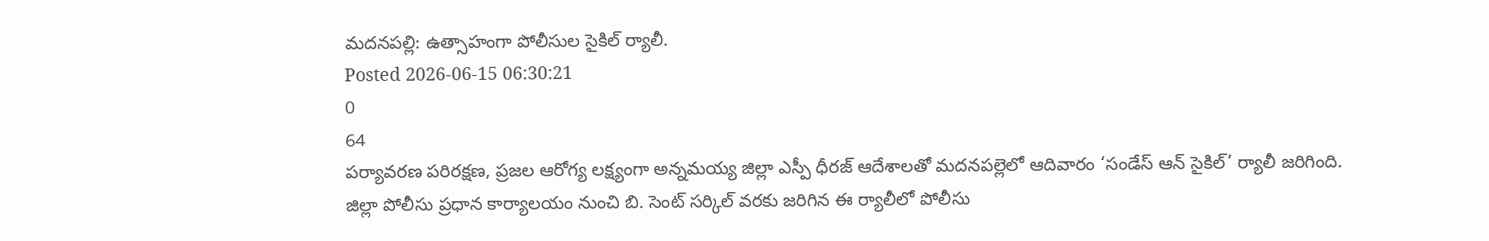మదనపల్లి: ఉత్సాహంగా పోలీసుల సైకిల్ ర్యాలీ.
Posted 2026-06-15 06:30:21
0
64
పర్యావరణ పరిరక్షణ, ప్రజల ఆరోగ్య లక్ష్యంగా అన్నమయ్య జిల్లా ఎస్పీ ధీరజ్ ఆదేశాలతో మదనపల్లెలో ఆదివారం ‘సండేస్ ఆన్ సైకిల్’ ర్యాలీ జరిగింది. జిల్లా పోలీసు ప్రధాన కార్యాలయం నుంచి బి. సెంట్ సర్కిల్ వరకు జరిగిన ఈ ర్యాలీలో పోలీసు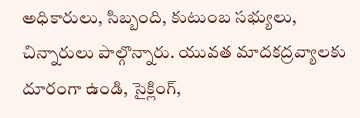అధికారులు, సిబ్బంది, కుటుంబ సభ్యులు, చిన్నారులు పాల్గొన్నారు. యువత మాదకద్రవ్యాలకు దూరంగా ఉండి, సైక్లింగ్,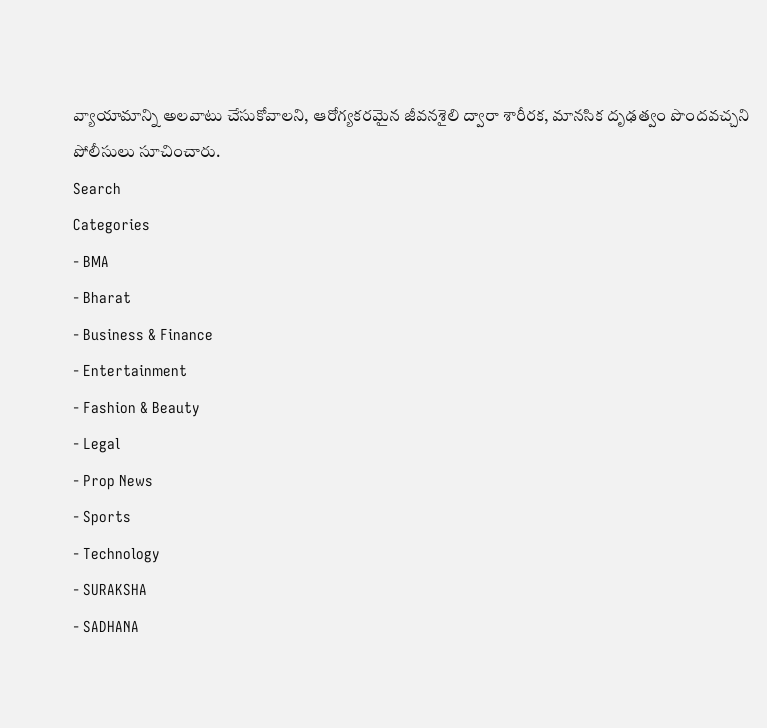వ్యాయామాన్ని అలవాటు చేసుకోవాలని, ఆరోగ్యకరమైన జీవనశైలి ద్వారా శారీరక, మానసిక దృఢత్వం పొందవచ్చని పోలీసులు సూచించారు.
Search
Categories
- BMA
- Bharat
- Business & Finance
- Entertainment
- Fashion & Beauty
- Legal
- Prop News
- Sports
- Technology
- SURAKSHA
- SADHANA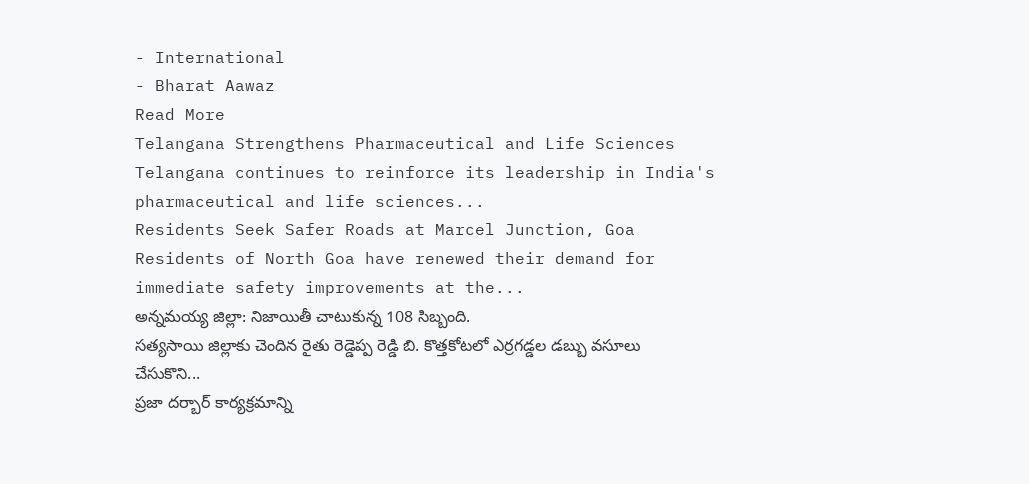- International
- Bharat Aawaz
Read More
Telangana Strengthens Pharmaceutical and Life Sciences
Telangana continues to reinforce its leadership in India's pharmaceutical and life sciences...
Residents Seek Safer Roads at Marcel Junction, Goa
Residents of North Goa have renewed their demand for immediate safety improvements at the...
అన్నమయ్య జిల్లా: నిజాయితీ చాటుకున్న 108 సిబ్బంది.
సత్యసాయి జిల్లాకు చెందిన రైతు రెడ్డెప్ప రెడ్డి బి. కొత్తకోటలో ఎర్రగడ్డల డబ్బు వసూలు చేసుకొని...
ప్రజా దర్బార్ కార్యక్రమాన్ని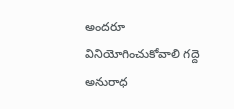అందరూ వినియోగించుకోవాలి గద్దె అనురాధ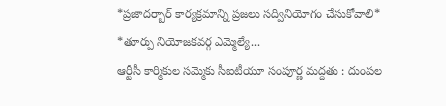*ప్రజాదర్బార్ కార్యక్రమాన్ని ప్రజలు సద్వినియోగం చేసుకోవాలి*
*తూర్పు నియోజకవర్గ ఎమ్మెల్యే...
ఆర్టీసీ కార్మికుల సమ్మెకు సీఐటీయూ సంపూర్ణ మద్దతు : దుంపల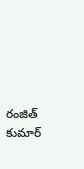రంజిత్ కుమార్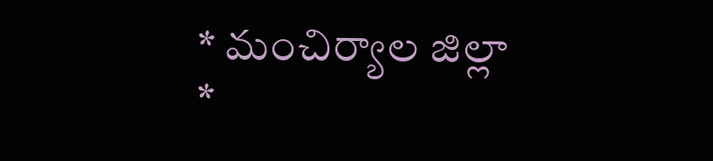* మంచిర్యాల జిల్లా
*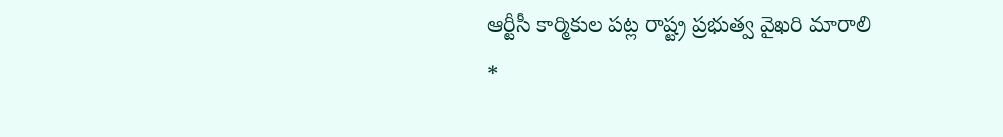ఆర్టీసీ కార్మికుల పట్ల రాష్ట్ర ప్రభుత్వ వైఖరి మారాలి
*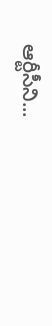ఆర్టీసీని...